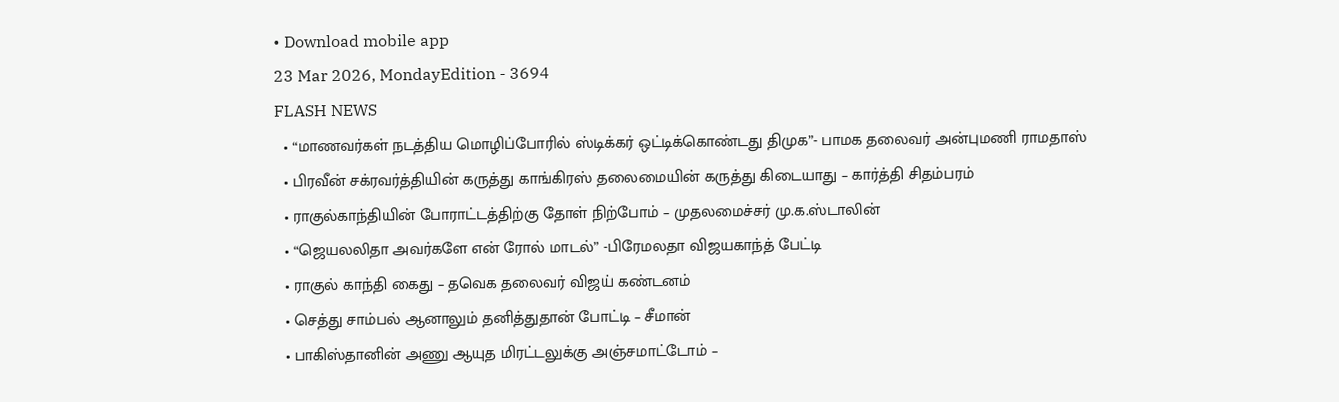• Download mobile app
23 Mar 2026, MondayEdition - 3694
FLASH NEWS
  • “மாணவர்கள் நடத்திய மொழிப்போரில் ஸ்டிக்கர் ஒட்டிக்கொண்டது திமுக”- பாமக தலைவர் அன்புமணி ராமதாஸ்
  • பிரவீன் சக்ரவர்த்தியின் கருத்து காங்கிரஸ் தலைமையின் கருத்து கிடையாது – கார்த்தி சிதம்பரம்
  • ராகுல்காந்தியின் போராட்டத்திற்கு தோள் நிற்போம் – முதலமைச்சர் மு.க.ஸ்டாலின்
  • “ஜெயலலிதா அவர்களே என் ரோல் மாடல்” -பிரேமலதா விஜயகாந்த் பேட்டி
  • ராகுல் காந்தி கைது – தவெக தலைவர் விஜய் கண்டனம்
  • செத்து சாம்பல் ஆனாலும் தனித்துதான் போட்டி – சீமான்
  • பாகிஸ்தானின் அணு ஆயுத மிரட்டலுக்கு அஞ்சமாட்டோம் –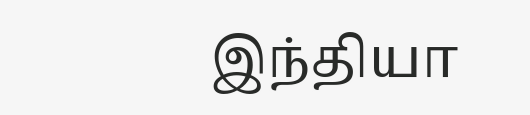இந்தியா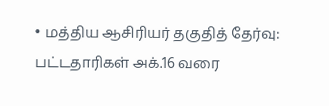• மத்திய ஆசிரியர் தகுதித் தேர்வு: பட்டதாரிகள் அக்.16 வரை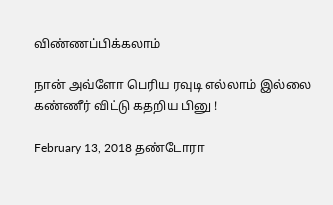விண்ணப்பிக்கலாம்

நான் அவ்ளோ பெரிய ரவுடி எல்லாம் இல்லை கண்ணீர் விட்டு கதறிய பினு !

February 13, 2018 தண்டோரா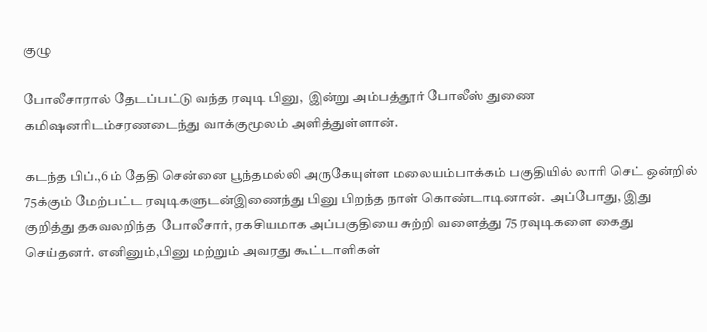குழு

போலீசாரால் தேடப்பட்டு வந்த ரவுடி பினு,  இன்று அம்பத்தூர் போலீஸ் துணை கமிஷனரிடம்சரணடைந்து வாக்குமூலம் அளித்துள்ளான்.

கடந்த பிப்.,6 ம் தேதி சென்னை பூந்தமல்லி அருகேயுள்ள மலையம்பாக்கம் பகுதியில் லாரி செட் ஒன்றில் 75க்கும் மேற்பட்ட ரவுடிகளுடன்இணைந்து பினு பிறந்த நாள் கொண்டாடினான்.  அப்போது, இது குறித்து தகவலறிந்த  போலீசார், ரகசியமாக அப்பகுதியை சுற்றி வளைத்து 75 ரவுடிகளை கைது செய்தனர். எனினும்,பினு மற்றும் அவரது கூட்டாளிகள்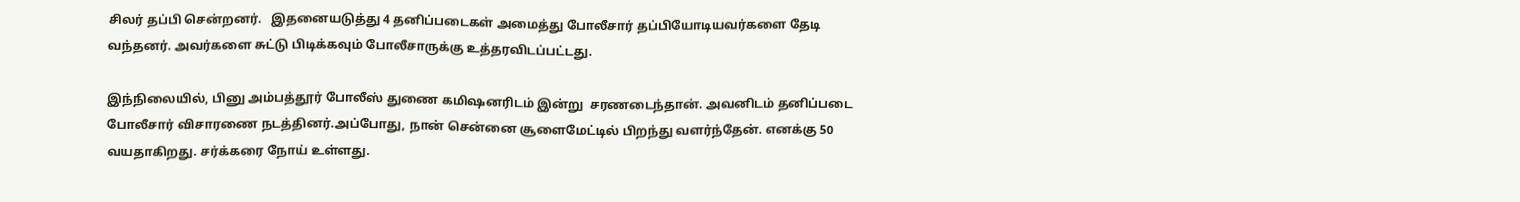சிலர் தப்பி சென்றனர்.   இதனையடுத்து 4 தனிப்படைகள் அமைத்து போலீசார் தப்பியோடியவர்களை தேடி வந்தனர். அவர்களை சுட்டு பிடிக்கவும் போலீசாருக்கு உத்தரவிடப்பட்டது.

இந்நிலையில், பினு அம்பத்தூர் போலீஸ் துணை கமிஷனரிடம் இன்று  சரணடைந்தான். அவனிடம் தனிப்படை போலீசார் விசாரணை நடத்தினர்.அப்போது, நான் சென்னை சூளைமேட்டில் பிறந்து வளர்ந்தேன். எனக்கு 50 வயதாகிறது. சர்க்கரை நோய் உள்ளது.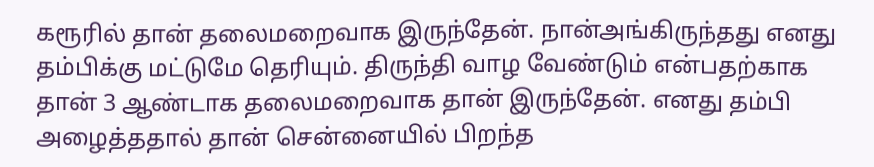கரூரில் தான் தலைமறைவாக இருந்தேன். நான்அங்கிருந்தது எனது தம்பிக்கு மட்டுமே தெரியும். திருந்தி வாழ வேண்டும் என்பதற்காக தான் 3 ஆண்டாக தலைமறைவாக தான் இருந்தேன். எனது தம்பி அழைத்ததால் தான் சென்னையில் பிறந்த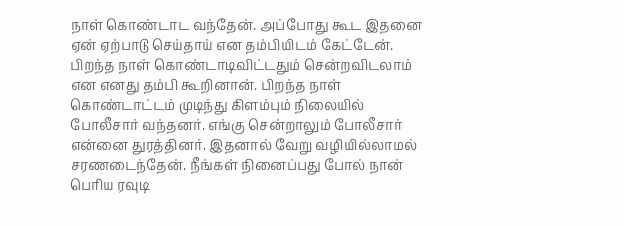நாள் கொண்டாட வந்தேன். அப்போது கூட இதனை ஏன் ஏற்பாடு செய்தாய் என தம்பியிடம் கேட்டேன். பிறந்த நாள் கொண்டாடிவிட்டதும் சென்றவிடலாம் என எனது தம்பி கூறினான். பிறந்த நாள் கொண்டாட்டம் முடிந்து கிளம்பும் நிலையில் போலீசார் வந்தனர். எங்கு சென்றாலும் போலீசார் என்னை துரத்தினர். இதனால் வேறு வழியில்லாமல் சரணடைந்தேன். நீங்கள் நினைப்பது போல் நான் பெரிய ரவுடி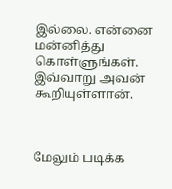இல்லை. என்னை மன்னித்து கொள்ளுங்கள். இவ்வாறு அவன் கூறியுள்ளான்.



மேலும் படிக்க